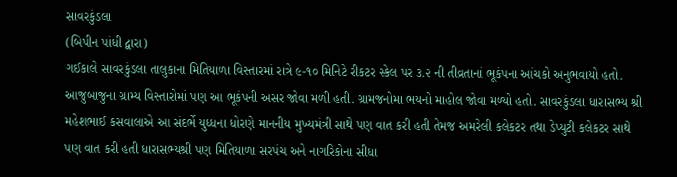સાવરકુંડલા
(બિપીન પાંધી દ્વારા)
ગઈકાલે સાવરકુંડલા તાલુકાના મિતિયાળા વિસ્તારમાં રાત્રે ૯-૧૦ મિનિટે રીકટર સ્કેલ પર ૩.૨ ની તીવ્રતાનાં ભૂકંપના આંચકો અનુભવાયો હતો. આજુબાજુના ગ્રામ્ય વિસ્તારોમાં પણ આ ભૂકંપની અસર જોવા મળી હતી. ગ્રામજનોમા ભયનો માહોલ જોવા મળ્યો હતો. સાવરકુંડલા ધારાસભ્ય શ્રી મહેશભાઈ કસવાલાએ આ સંદર્ભે યુધ્ધના ધોરણે માનનીય મુખ્યમંત્રી સાથે પણ વાત કરી હતી તેમજ અમરેલી કલેકટર તથા ડેપ્યુટી કલેકટર સાથે પણ વાત કરી હતી ધારાસભ્યશ્રી પણ મિતિયાળા સરપંચ અને નાગરિકોના સીધા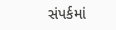સંપર્કમાં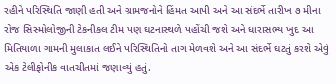રહીને પરિસ્થિતિ જાણી હતી અને ગ્રામજનોને હિંમત આપી અને આ સંદર્ભે તારીખ ૭ મીના રોજ સિસ્મોલોજીની ટેકનીકલ ટીમ પણ ઘટનાસ્થળે પહોંચી જશે અને ધારાસભ્ય ખુદ આ મિતિયાળા ગામની મુલાકાત લઈને પરિસ્થિતિનો તાગ મેળવશે અને આ સંદર્ભે ઘટતું કરશે એવું એક ટેલીફોનીક વાતચીતમાં જણાવ્યું હતું.